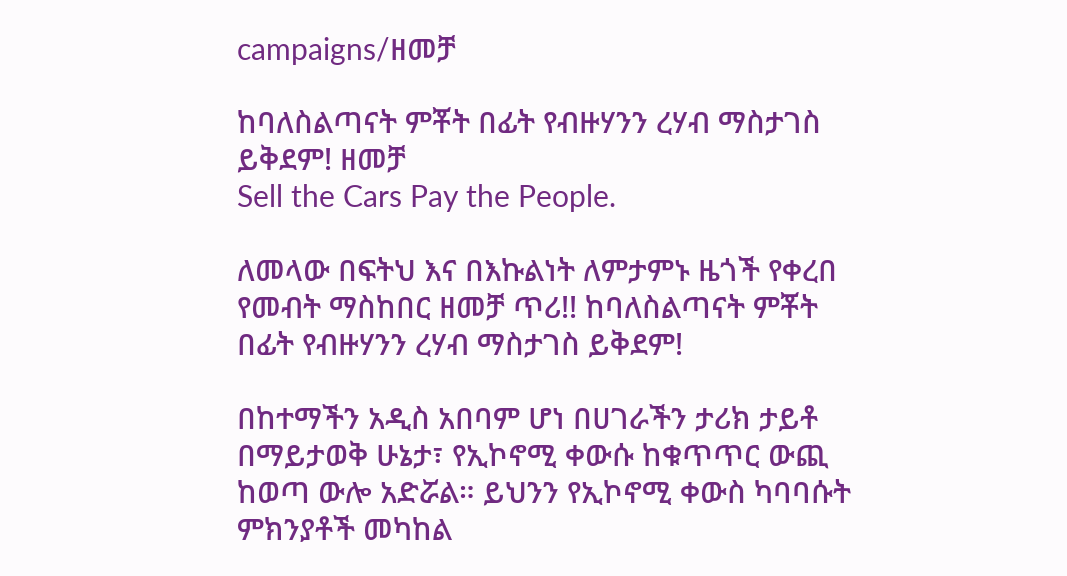campaigns/ዘመቻ

ከባለስልጣናት ምቾት በፊት የብዙሃንን ረሃብ ማስታገስ ይቅደም! ዘመቻ
Sell the Cars Pay the People.

ለመላው በፍትህ እና በእኩልነት ለምታምኑ ዜጎች የቀረበ የመብት ማስከበር ዘመቻ ጥሪ!! ከባለስልጣናት ምቾት በፊት የብዙሃንን ረሃብ ማስታገስ ይቅደም!

በከተማችን አዲስ አበባም ሆነ በሀገራችን ታሪክ ታይቶ በማይታወቅ ሁኔታ፣ የኢኮኖሚ ቀውሱ ከቁጥጥር ውጪ ከወጣ ውሎ አድሯል። ይህንን የኢኮኖሚ ቀውስ ካባባሱት ምክንያቶች መካከል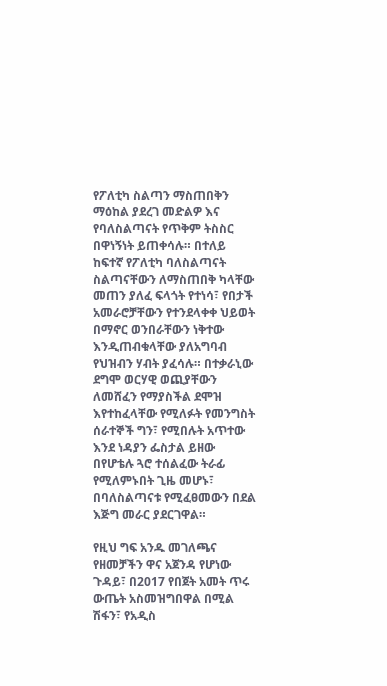የፖለቲካ ስልጣን ማስጠበቅን ማዕከል ያደረገ መድልዎ እና የባለስልጣናት የጥቅም ትስስር በዋነኝነት ይጠቀሳሉ። በተለይ ከፍተኛ የፖለቲካ ባለስልጣናት ስልጣናቸውን ለማስጠበቅ ካላቸው መጠን ያለፈ ፍላጎት የተነሳ፣ የበታች አመራሮቻቸውን የተንደላቀቀ ህይወት በማኖር ወንበራቸውን ነቅተው እንዲጠብቁላቸው ያለአግባብ የህዝብን ሃብት ያፈሳሉ። በተቃራኒው ደግሞ ወርሃዊ ወጪያቸውን ለመሸፈን የማያስችል ደሞዝ እየተከፈላቸው የሚለፉት የመንግስት ሰራተኞች ግን፣ የሚበሉት አጥተው እንደ ነዳያን ፌስታል ይዘው በየሆቴሉ ጓሮ ተሰልፈው ትራፊ የሚለምኑበት ጊዜ መሆኑ፣ በባለስልጣናቱ የሚፈፀመውን በደል እጅግ መራር ያደርገዋል።

የዚህ ግፍ አንዱ መገለጫና የዘመቻችን ዋና አጀንዳ የሆነው ጉዳይ፣ በ2017 የበጀት አመት ጥሩ ውጤት አስመዝግበዋል በሚል ሽፋን፣ የአዲስ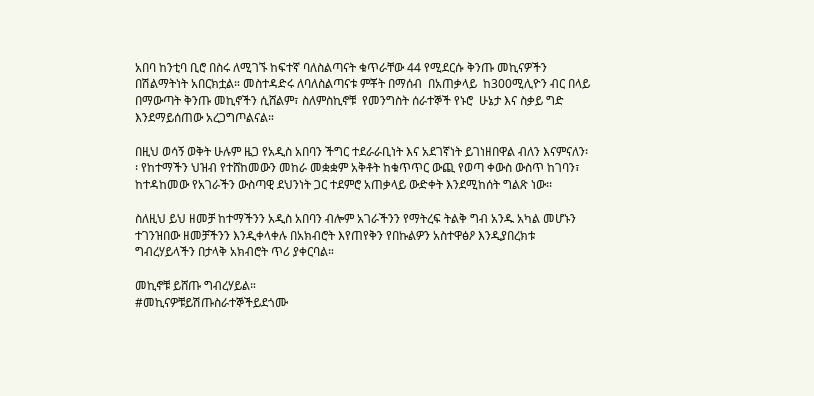አበባ ከንቲባ ቢሮ በስሩ ለሚገኙ ከፍተኛ ባለስልጣናት ቁጥራቸው 44 የሚደርሱ ቅንጡ መኪናዎችን በሽልማትነት አበርክቷል። መስተዳድሩ ለባለስልጣናቱ ምቾት በማሰብ  በአጠቃላይ  ከ300ሚሊዮን ብር በላይ በማውጣት ቅንጡ መኪኖችን ሲሸልም፣ ስለምስኪኖቹ  የመንግስት ሰራተኞች የኑሮ  ሁኔታ እና ስቃይ ግድ እንደማይሰጠው አረጋግጦልናል።

በዚህ ወሳኝ ወቅት ሁሉም ዜጋ የአዲስ አበባን ችግር ተደራራቢነት እና አደገኛነት ይገነዘበዋል ብለን እናምናለን፡፡ የከተማችን ህዝብ የተሸከመውን መከራ መቋቋም አቅቶት ከቁጥጥር ውጪ የወጣ ቀውስ ውስጥ ከገባን፣ ከተዳከመው የአገራችን ውስጣዊ ደህንነት ጋር ተደምሮ አጠቃላይ ውድቀት እንደሚከሰት ግልጽ ነው፡፡

ስለዚህ ይህ ዘመቻ ከተማችንን አዲስ አበባን ብሎም አገራችንን የማትረፍ ትልቅ ግብ አንዱ አካል መሆኑን ተገንዝበው ዘመቻችንን እንዲቀላቀሉ በአክብሮት እየጠየቅን የበኩልዎን አስተዋፅዖ እንዲያበረክቱ ግብረሃይላችን በታላቅ አክብሮት ጥሪ ያቀርባል።

መኪኖቹ ይሸጡ ግብረሃይል።
#መኪናዎቹይሽጡስራተኞችይደጎሙ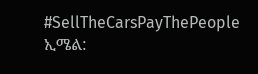#SellTheCarsPayThePeople
ኢሜል: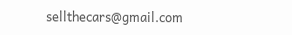sellthecars@gmail.com